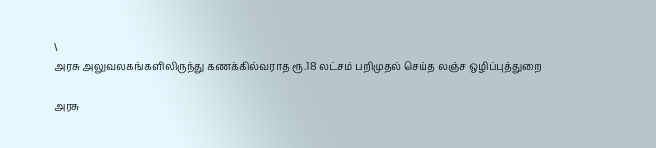\
அரசு அலுவலகங்களிலிருந்து கணக்கில்வராத ரூ.18 லட்சம் பறிமுதல் செய்த லஞ்ச ஒழிப்புத்துறை

அரசு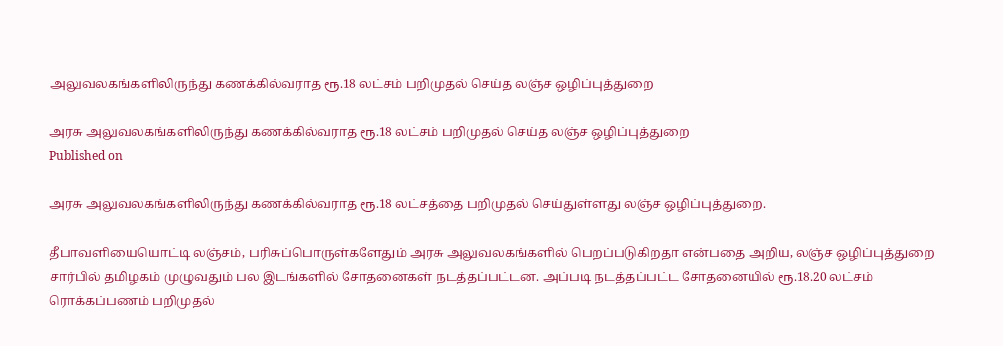அலுவலகங்களிலிருந்து கணக்கில்வராத ரூ.18 லட்சம் பறிமுதல் செய்த லஞ்ச ஒழிப்புத்துறை

அரசு அலுவலகங்களிலிருந்து கணக்கில்வராத ரூ.18 லட்சம் பறிமுதல் செய்த லஞ்ச ஒழிப்புத்துறை
Published on

அரசு அலுவலகங்களிலிருந்து கணக்கில்வராத ரூ.18 லட்சத்தை பறிமுதல் செய்துள்ளது லஞ்ச ஒழிப்புத்துறை.

தீபாவளியையொட்டி லஞ்சம், பரிசுப்பொருள்களேதும் அரசு அலுவலகங்களில் பெறப்படுகிறதா என்பதை அறிய, லஞ்ச ஒழிப்புத்துறை சார்பில் தமிழகம் முழுவதும் பல இடங்களில் சோதனைகள் நடத்தப்பட்டன. அப்படி நடத்தப்பட்ட சோதனையில் ரூ.18.20 லட்சம் ரொக்கப்பணம் பறிமுதல்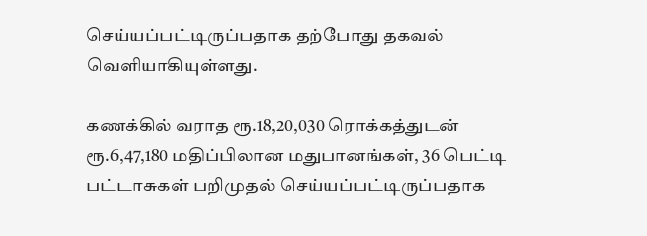செய்யப்பட்டிருப்பதாக தற்போது தகவல் வெளியாகியுள்ளது.

கணக்கில் வராத ரூ.18,20,030 ரொக்கத்துடன் ரூ.6,47,180 மதிப்பிலான மதுபானங்கள், 36 பெட்டி பட்டாசுகள் பறிமுதல் செய்யப்பட்டிருப்பதாக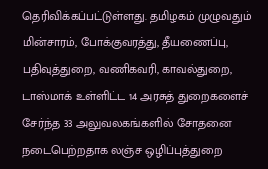தெரிவிக்கப்பட்டுள்ளது. தமிழகம் முழுவதும் மின்சாரம், போக்குவரத்து, தீயணைப்பு, பதிவுத்துறை, வணிகவரி, காவல்துறை, டாஸ்மாக் உள்ளிட்ட 14 அரசுத் துறைகளைச் சேர்ந்த 33 அலுவலகங்களில் சோதனை நடைபெற்றதாக லஞ்ச ஒழிப்புத்துறை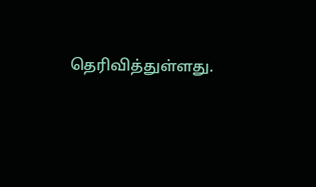தெரிவித்துள்ளது.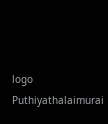logo
Puthiyathalaimurai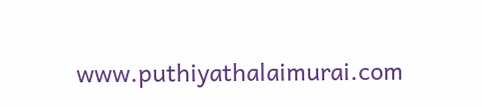www.puthiyathalaimurai.com